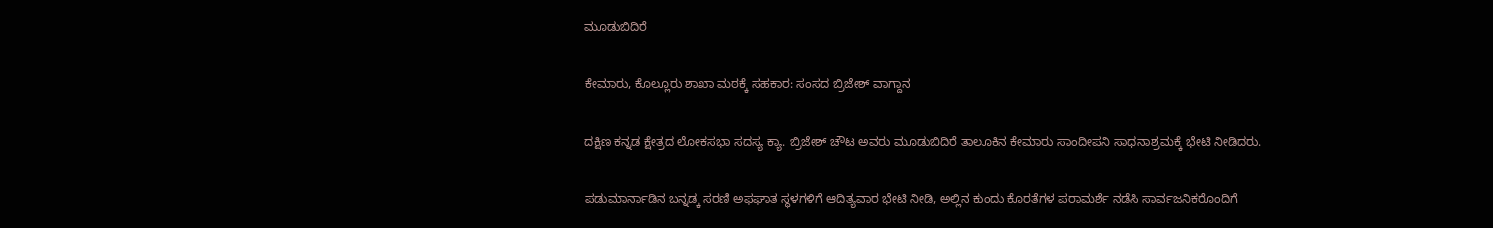ಮೂಡುಬಿದಿರೆ

ಕೇಮಾರು, ಕೊಲ್ಲೂರು ಶಾಖಾ ಮಠಕ್ಕೆ ಸಹಕಾರ: ಸಂಸದ ಬ್ರಿಜೇಶ್ ವಾಗ್ದಾನ

ದಕ್ಷಿಣ ಕನ್ನಡ ಕ್ಷೇತ್ರದ ಲೋಕಸಭಾ ಸದಸ್ಯ ಕ್ಯಾ. ಬ್ರಿಜೇಶ್ ಚೌಟ ಅವರು ಮೂಡುಬಿದಿರೆ ತಾಲೂಕಿನ ಕೇಮಾರು ಸಾಂದೀಪನಿ ಸಾಧನಾಶ್ರಮಕ್ಕೆ ಭೇಟಿ ನೀಡಿದರು.

ಪಡುಮಾರ್ನಾಡಿನ ಬನ್ನಡ್ಕ ಸರಣಿ ಅಫಘಾತ ಸ್ಥಳಗಳಿಗೆ ಆದಿತ್ಯವಾರ ಭೇಟಿ ನೀಡಿ, ಅಲ್ಲಿನ ಕುಂದು ಕೊರತೆಗಳ ಪರಾಮರ್ಶೆ ನಡೆಸಿ ಸಾರ್ವಜನಿಕರೊಂದಿಗೆ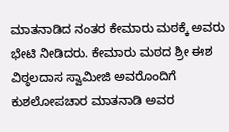ಮಾತನಾಡಿದ ನಂತರ ಕೇಮಾರು ಮಠಕ್ಕೆ ಅವರು ಭೇಟಿ ನೀಡಿದರು. ಕೇಮಾರು ಮಠದ ಶ್ರೀ ಈಶ ವಿಠ್ಠಲದಾಸ ಸ್ವಾಮೀಜಿ ಅವರೊಂದಿಗೆ ಕುಶಲೋಪಚಾರ ಮಾತನಾಡಿ ಅವರ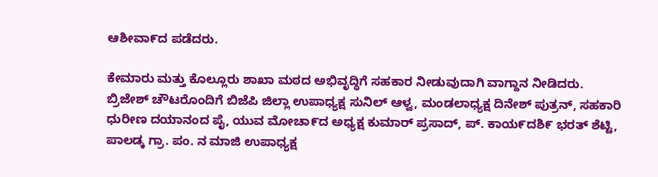ಆಶೀವಾ೯ದ ಪಡೆದರು.

ಕೇಮಾರು ಮತ್ತು ಕೊಲ್ಲೂರು ಶಾಖಾ ಮಠದ ಅಭಿವೃದ್ಧಿಗೆ ಸಹಕಾರ ನೀಡುವುದಾಗಿ ವಾಗ್ದಾನ ನೀಡಿದರು.
ಬ್ರಿಜೇಶ್ ಚೌಟರೊಂದಿಗೆ ಬಿಜೆಪಿ ಜಿಲ್ಲಾ ಉಪಾಧ್ಯಕ್ಷ ಸುನಿಲ್ ಆಳ್ವ, ಮಂಡಲಾಧ್ಯಕ್ಷ ದಿನೇಶ್ ಪುತ್ರನ್, ಸಹಕಾರಿ ಧುರೀಣ ದಯಾನಂದ ಪೈ, ಯುವ ಮೋಚಾ೯ದ ಅಧ್ಯಕ್ಷ ಕುಮಾರ್ ಪ್ರಸಾದ್, ಪ್. ಕಾಯ೯ದಶಿ೯ ಭರತ್ ಶೆಟ್ಟಿ, ಪಾಲಡ್ಕ ಗ್ರಾ. ಪಂ. ನ ಮಾಜಿ ಉಪಾಧ್ಯಕ್ಷ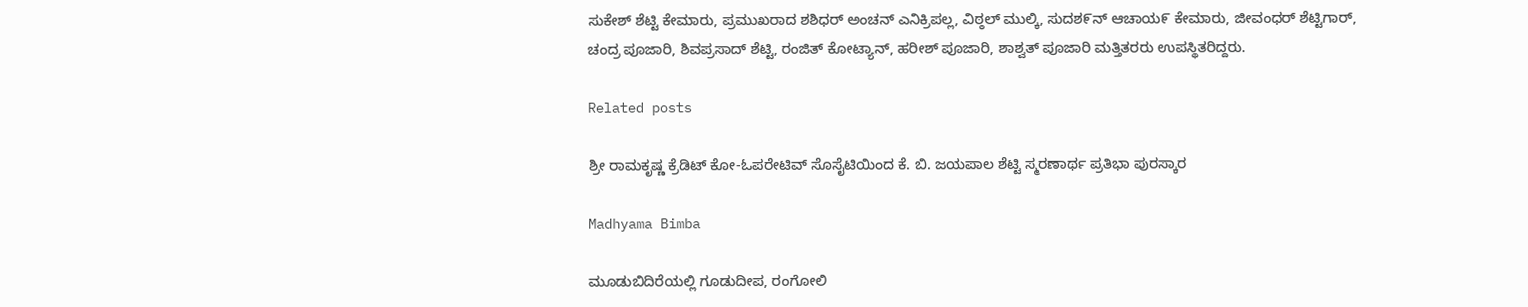ಸುಕೇಶ್ ಶೆಟ್ಟಿ ಕೇಮಾರು, ಪ್ರಮುಖರಾದ ಶಶಿಧರ್ ಅಂಚನ್ ಎನಿಕ್ರಿಪಲ್ಲ, ವಿಠ್ಠಲ್ ಮುಲ್ಕಿ, ಸುದಶ೯ನ್ ಆಚಾಯ೯ ಕೇಮಾರು, ಜೀವಂಧರ್ ಶೆಟ್ಟಿಗಾರ್,
ಚಂದ್ರ ಪೂಜಾರಿ, ಶಿವಪ್ರಸಾದ್ ಶೆಟ್ಟಿ, ರಂಜಿತ್ ಕೋಟ್ಯಾನ್, ಹರೀಶ್ ಪೂಜಾರಿ, ಶಾಶ್ವತ್ ಪೂಜಾರಿ ಮತ್ತಿತರರು ಉಪಸ್ಥಿತರಿದ್ದರು.

Related posts

ಶ್ರೀ ರಾಮಕೃಷ್ಣ ಕ್ರೆಡಿಟ್ ಕೋ-ಓಪರೇಟಿವ್ ಸೊಸೈಟಿಯಿಂದ ಕೆ. ಬಿ. ಜಯಪಾಲ ಶೆಟ್ಟಿ ಸ್ಮರಣಾರ್ಥ ಪ್ರತಿಭಾ ಪುರಸ್ಕಾರ

Madhyama Bimba

ಮೂಡುಬಿದಿರೆಯಲ್ಲಿ ಗೂಡುದೀಪ, ರಂಗೋಲಿ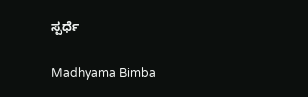ಸ್ಪರ್ಧೆ

Madhyama Bimba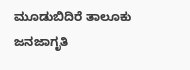ಮೂಡುಬಿದಿರೆ ತಾಲೂಕು ಜನಜಾಗೃತಿ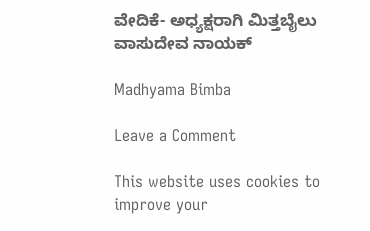ವೇದಿಕೆ- ಅಧ್ಯಕ್ಷರಾಗಿ ಮಿತ್ತಬೈಲು ವಾಸುದೇವ ನಾಯಕ್

Madhyama Bimba

Leave a Comment

This website uses cookies to improve your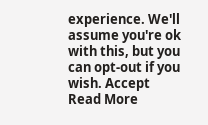experience. We'll assume you're ok with this, but you can opt-out if you wish. Accept Read More